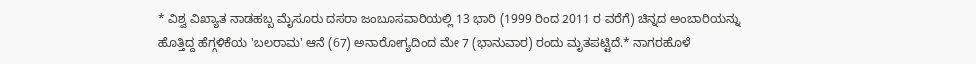* ವಿಶ್ವ ವಿಖ್ಯಾತ ನಾಡಹಬ್ಬ ಮೈಸೂರು ದಸರಾ ಜಂಬೂಸವಾರಿಯಲ್ಲಿ 13 ಭಾರಿ (1999 ರಿಂದ 2011 ರ ವರೆಗೆ) ಚಿನ್ನದ ಅಂಬಾರಿಯನ್ನು ಹೊತ್ತಿದ್ದ ಹೆಗ್ಗಳಿಕೆಯ 'ಬಲರಾಮ' ಆನೆ (67) ಅನಾರೋಗ್ಯದಿಂದ ಮೇ 7 (ಭಾನುವಾರ) ರಂದು ಮೃತಪಟ್ಟಿದೆ.* ನಾಗರಹೊಳೆ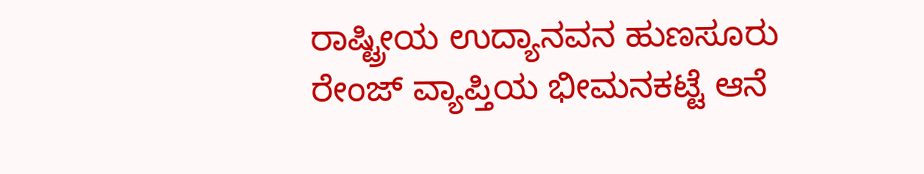ರಾಷ್ಟ್ರೀಯ ಉದ್ಯಾನವನ ಹುಣಸೂರು ರೇಂಜ್ ವ್ಯಾಪ್ತಿಯ ಭೀಮನಕಟ್ಟೆ ಆನೆ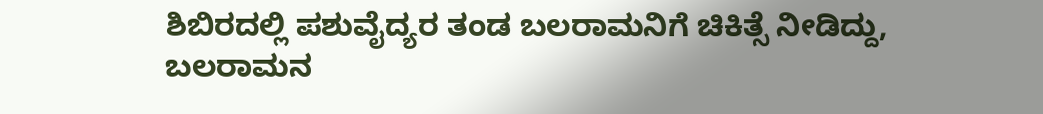ಶಿಬಿರದಲ್ಲಿ ಪಶುವೈದ್ಯರ ತಂಡ ಬಲರಾಮನಿಗೆ ಚಿಕಿತ್ಸೆ ನೀಡಿದ್ದು, ಬಲರಾಮನ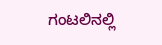ಗಂಟಲಿನಲ್ಲಿ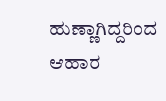ಹುಣ್ಣಾಗಿದ್ದರಿಂದ ಆಹಾರ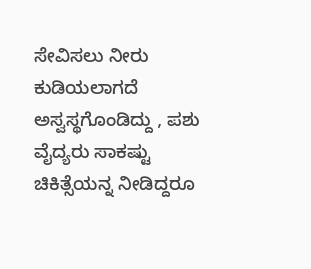ಸೇವಿಸಲು ನೀರು ಕುಡಿಯಲಾಗದೆ ಅಸ್ವಸ್ಥಗೊಂಡಿದ್ದು , ಪಶು ವೈದ್ಯರು ಸಾಕಷ್ಟು ಚಿಕಿತ್ಸೆಯನ್ನ ನೀಡಿದ್ದರೂ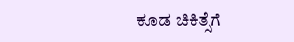ಕೂಡ ಚಿಕಿತ್ಸೆಗೆ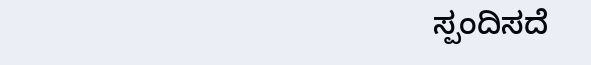ಸ್ಪಂದಿಸದೆ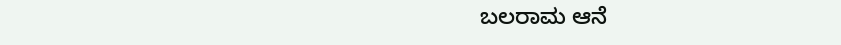ಬಲರಾಮ ಆನೆ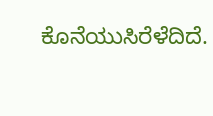ಕೊನೆಯುಸಿರೆಳೆದಿದೆ.